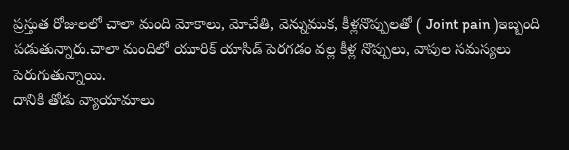ప్రస్తుత రోజులలో చాలా మంది మోకాలు, మోచేతి, వెన్నుముక, కీళ్లనొప్పులతో ( Joint pain )ఇబ్బంది పడుతున్నారు.చాలా మందిలో యూరిక్ యాసిడ్ పెరగడం వల్ల కీళ్ల నొప్పులు, వాపుల సమస్యలు పెరుగుతున్నాయి.
దానికి తోడు వ్యాయామాలు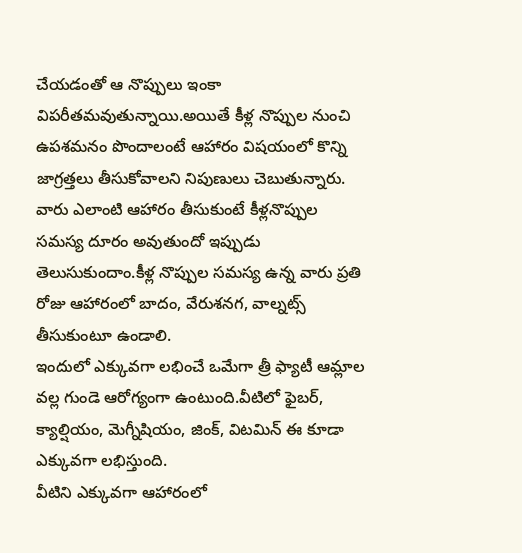చేయడంతో ఆ నొప్పులు ఇంకా విపరీతమవుతున్నాయి.అయితే కీళ్ల నొప్పుల నుంచి ఉపశమనం పొందాలంటే ఆహారం విషయంలో కొన్ని జాగ్రత్తలు తీసుకోవాలని నిపుణులు చెబుతున్నారు.
వారు ఎలాంటి ఆహారం తీసుకుంటే కీళ్లనొప్పుల సమస్య దూరం అవుతుందో ఇప్పుడు తెలుసుకుందాం.కీళ్ల నొప్పుల సమస్య ఉన్న వారు ప్రతి రోజు ఆహారంలో బాదం, వేరుశనగ, వాల్నట్స్ తీసుకుంటూ ఉండాలి.
ఇందులో ఎక్కువగా లభించే ఒమేగా త్రీ ఫ్యాటీ ఆమ్లాల వల్ల గుండె ఆరోగ్యంగా ఉంటుంది.వీటిలో ఫైబర్, క్యాల్షియం, మెగ్నీషియం, జింక్, విటమిన్ ఈ కూడా ఎక్కువగా లభిస్తుంది.
వీటిని ఎక్కువగా ఆహారంలో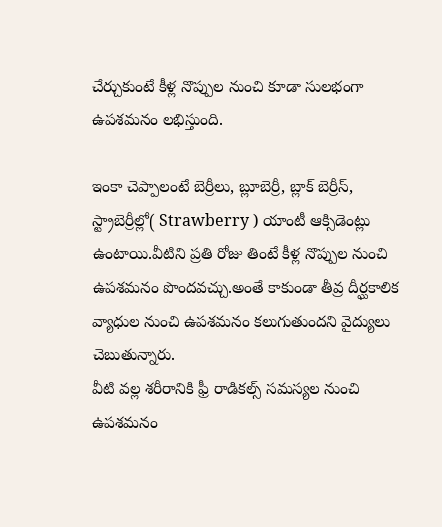చేర్చుకుంటే కీళ్ల నొప్పుల నుంచి కూడా సులభంగా ఉపశమనం లభిస్తుంది.

ఇంకా చెప్పాలంటే బెర్రీలు, బ్లూబెర్రీ, బ్లాక్ బెర్రీస్, స్ట్రాబెర్రీల్లో( Strawberry ) యాంటీ ఆక్సిడెంట్లు ఉంటాయి.వీటిని ప్రతి రోజు తింటే కీళ్ల నొప్పుల నుంచి ఉపశమనం పొందవచ్చు.అంతే కాకుండా తీవ్ర దీర్ఘకాలిక వ్యాధుల నుంచి ఉపశమనం కలుగుతుందని వైద్యులు చెబుతున్నారు.
వీటి వల్ల శరీరానికి ఫ్రీ రాడికల్స్ సమస్యల నుంచి ఉపశమనం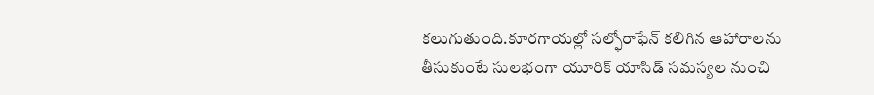కలుగుతుంది.కూరగాయల్లో సల్ఫోరాఫేన్ కలిగిన ఆహారాలను తీసుకుంటే సులభంగా యూరిక్ యాసిడ్ సమస్యల నుంచి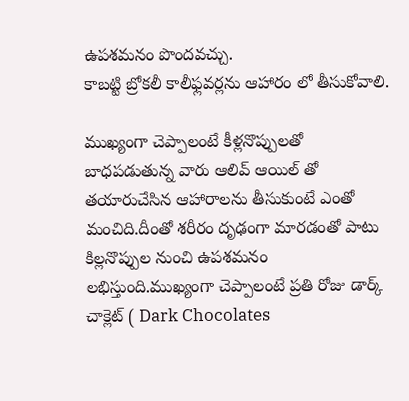ఉపశమనం పొందవచ్చు.
కాబట్టి బ్రోకలీ కాలీఫ్లవర్లను ఆహారం లో తీసుకోవాలి.

ముఖ్యంగా చెప్పాలంటే కీళ్లనొప్పులతో బాధపడుతున్న వారు ఆలివ్ ఆయిల్ తో తయారుచేసిన ఆహారాలను తీసుకుంటే ఎంతో మంచిది.దీంతో శరీరం దృఢంగా మారడంతో పాటు కిల్లనొప్పుల నుంచి ఉపశమనం లభిస్తుంది.ముఖ్యంగా చెప్పాలంటే ప్రతి రోజు డార్క్ చాక్లెట్ ( Dark Chocolates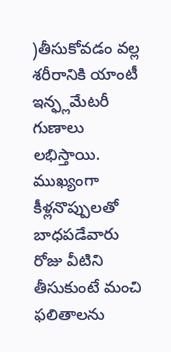)తీసుకోవడం వల్ల శరీరానికి యాంటీ ఇన్ఫ్లమేటరీ గుణాలు లభిస్తాయి.
ముఖ్యంగా కీళ్లనొప్పులతో బాధపడేవారు రోజు వీటిని తీసుకుంటే మంచి ఫలితాలను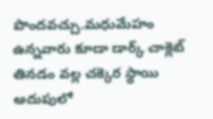పొందవచ్చు.మధుమేహం ఉన్నవారు కూడా డార్క్ చాక్లెట్ తినడం వల్ల చక్కెర స్థాయి అదుపులో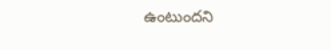ఉంటుందని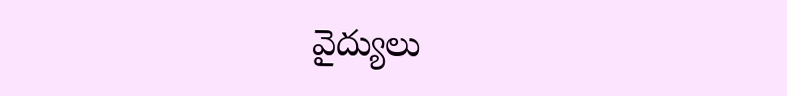వైద్యులు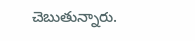చెబుతున్నారు.